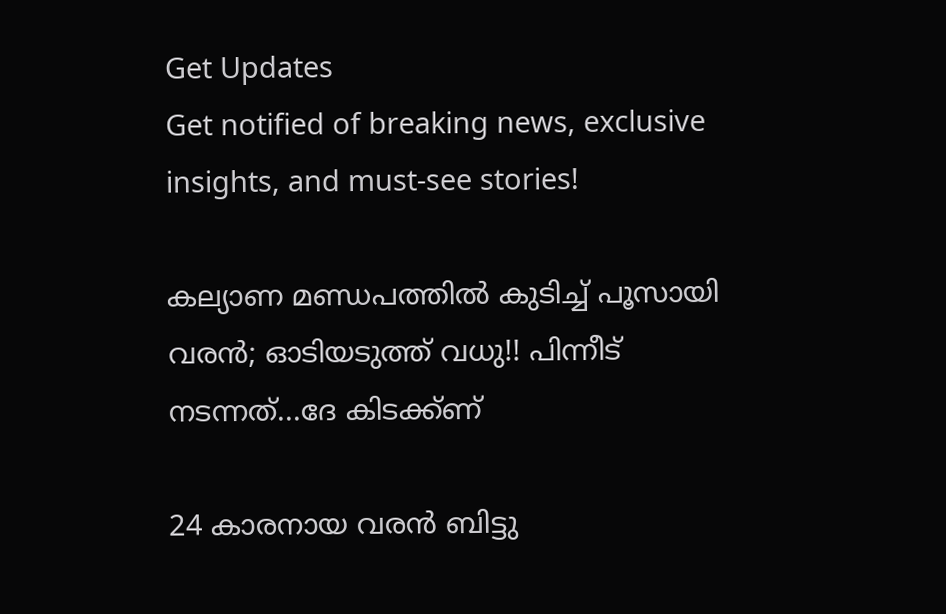Get Updates
Get notified of breaking news, exclusive insights, and must-see stories!

കല്യാണ മണ്ഡപത്തില്‍ കുടിച്ച് പൂസായി വരന്‍; ഓടിയടുത്ത് വധു!! പിന്നീട് നടന്നത്...ദേ കിടക്ക്ണ്

24 കാരനായ വരന്‍ ബിട്ടു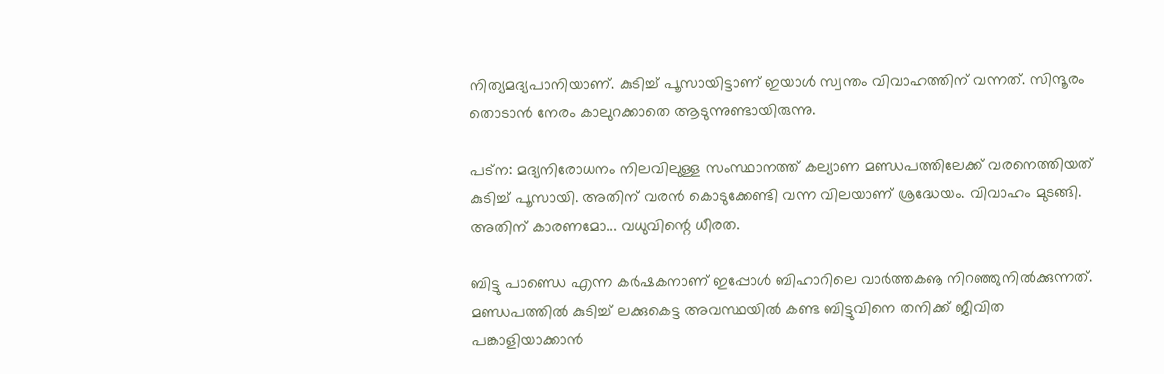നിത്യമദ്യപാനിയാണ്. കുടിച്ച് പൂസായിട്ടാണ് ഇയാള്‍ സ്വന്തം വിവാഹത്തിന് വന്നത്. സിന്ദൂരം തൊടാന്‍ നേരം കാലുറക്കാതെ ആടുന്നുണ്ടായിരുന്നു.

പട്‌ന: മദ്യനിരോധനം നിലവിലുള്ള സംസ്ഥാനത്ത് കല്യാണ മണ്ഡപത്തിലേക്ക് വരനെത്തിയത് കുടിച്ച് പൂസായി. അതിന് വരന്‍ കൊടുക്കേണ്ടി വന്ന വിലയാണ് ശ്രദ്ധേയം. വിവാഹം മുടങ്ങി. അതിന് കാരണമോ... വധുവിന്റെ ധീരത.

ബിട്ടു പാണ്ഡെ എന്ന കര്‍ഷകനാണ് ഇപ്പോള്‍ ബിഹാറിലെ വാര്‍ത്തകൡ നിറഞ്ഞുനില്‍ക്കുന്നത്. മണ്ഡപത്തില്‍ കുടിച്ച് ലക്കുകെട്ട അവസ്ഥയില്‍ കണ്ട ബിട്ടുവിനെ തനിക്ക് ജീവിത പങ്കാളിയാക്കാന്‍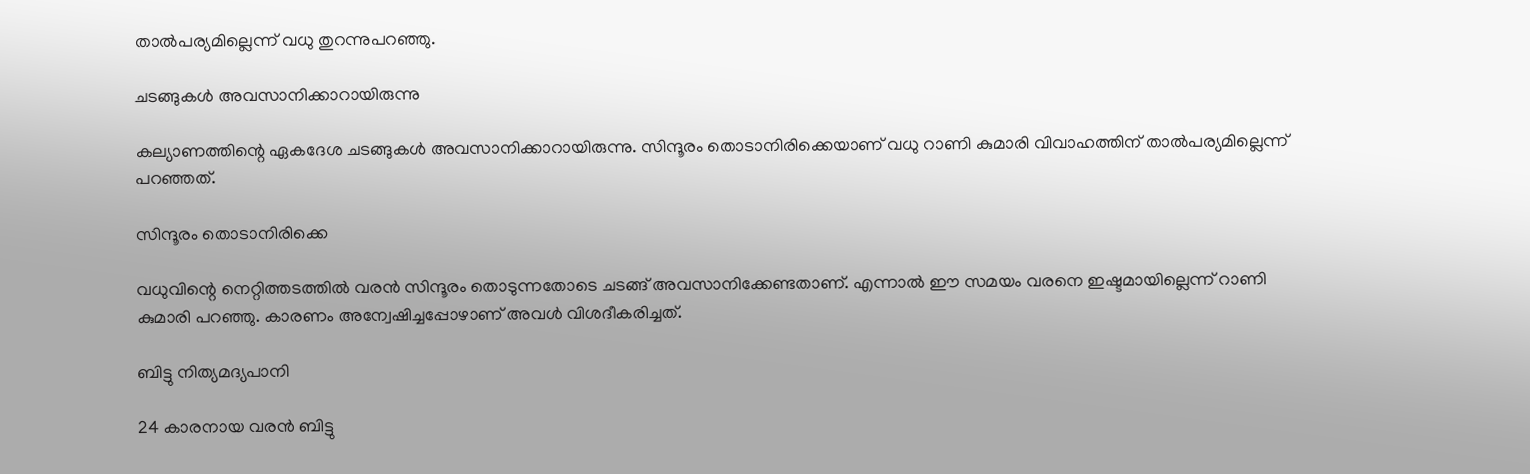താല്‍പര്യമില്ലെന്ന് വധു തുറന്നുപറഞ്ഞു.

ചടങ്ങുകള്‍ അവസാനിക്കാറായിരുന്നു

കല്യാണത്തിന്റെ ഏകദേശ ചടങ്ങുകള്‍ അവസാനിക്കാറായിരുന്നു. സിന്ദൂരം തൊടാനിരിക്കെയാണ് വധു റാണി കുമാരി വിവാഹത്തിന് താല്‍പര്യമില്ലെന്ന് പറഞ്ഞത്.

സിന്ദൂരം തൊടാനിരിക്കെ

വധുവിന്റെ നെറ്റിത്തടത്തില്‍ വരന്‍ സിന്ദൂരം തൊടുന്നതോടെ ചടങ്ങ് അവസാനിക്കേണ്ടതാണ്. എന്നാല്‍ ഈ സമയം വരനെ ഇഷ്ടമായില്ലെന്ന് റാണി കുമാരി പറഞ്ഞു. കാരണം അന്വേഷിച്ചപ്പോഴാണ് അവള്‍ വിശദീകരിച്ചത്.

ബിട്ടു നിത്യമദ്യപാനി

24 കാരനായ വരന്‍ ബിട്ടു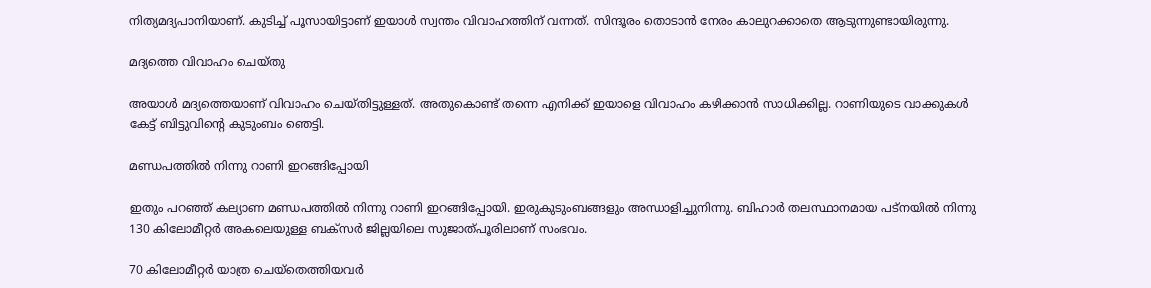നിത്യമദ്യപാനിയാണ്. കുടിച്ച് പൂസായിട്ടാണ് ഇയാള്‍ സ്വന്തം വിവാഹത്തിന് വന്നത്. സിന്ദൂരം തൊടാന്‍ നേരം കാലുറക്കാതെ ആടുന്നുണ്ടായിരുന്നു.

മദ്യത്തെ വിവാഹം ചെയ്തു

അയാള്‍ മദ്യത്തെയാണ് വിവാഹം ചെയ്തിട്ടുള്ളത്. അതുകൊണ്ട് തന്നെ എനിക്ക് ഇയാളെ വിവാഹം കഴിക്കാന്‍ സാധിക്കില്ല. റാണിയുടെ വാക്കുകള്‍ കേട്ട് ബിട്ടുവിന്റെ കുടുംബം ഞെട്ടി.

മണ്ഡപത്തില്‍ നിന്നു റാണി ഇറങ്ങിപ്പോയി

ഇതും പറഞ്ഞ് കല്യാണ മണ്ഡപത്തില്‍ നിന്നു റാണി ഇറങ്ങിപ്പോയി. ഇരുകുടുംബങ്ങളും അന്ധാളിച്ചുനിന്നു. ബിഹാര്‍ തലസ്ഥാനമായ പട്‌നയില്‍ നിന്നു 130 കിലോമീറ്റര്‍ അകലെയുള്ള ബക്‌സര്‍ ജില്ലയിലെ സുജാത്പൂരിലാണ് സംഭവം.

70 കിലോമീറ്റര്‍ യാത്ര ചെയ്‌തെത്തിയവര്‍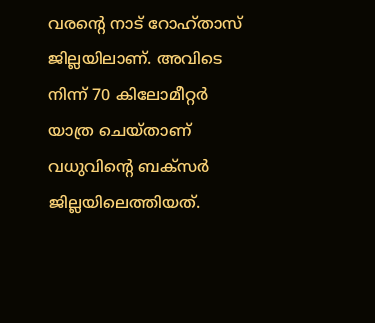വരന്റെ നാട് റോഹ്താസ് ജില്ലയിലാണ്. അവിടെ നിന്ന് 70 കിലോമീറ്റര്‍ യാത്ര ചെയ്താണ് വധുവിന്റെ ബക്‌സര്‍ ജില്ലയിലെത്തിയത്.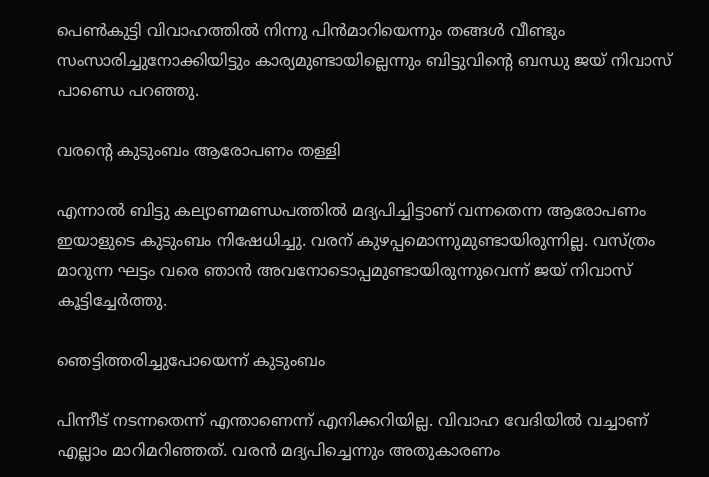പെണ്‍കുട്ടി വിവാഹത്തില്‍ നിന്നു പിന്‍മാറിയെന്നും തങ്ങള്‍ വീണ്ടും സംസാരിച്ചുനോക്കിയിട്ടും കാര്യമുണ്ടായില്ലെന്നും ബിട്ടുവിന്റെ ബന്ധു ജയ് നിവാസ് പാണ്ഡെ പറഞ്ഞു.

വരന്റെ കുടുംബം ആരോപണം തള്ളി

എന്നാല്‍ ബിട്ടു കല്യാണമണ്ഡപത്തില്‍ മദ്യപിച്ചിട്ടാണ് വന്നതെന്ന ആരോപണം ഇയാളുടെ കുടുംബം നിഷേധിച്ചു. വരന് കുഴപ്പമൊന്നുമുണ്ടായിരുന്നില്ല. വസ്ത്രം മാറുന്ന ഘട്ടം വരെ ഞാന്‍ അവനോടൊപ്പമുണ്ടായിരുന്നുവെന്ന് ജയ് നിവാസ് കൂട്ടിച്ചേര്‍ത്തു.

ഞെട്ടിത്തരിച്ചുപോയെന്ന് കുടുംബം

പിന്നീട് നടന്നതെന്ന് എന്താണെന്ന് എനിക്കറിയില്ല. വിവാഹ വേദിയില്‍ വച്ചാണ് എല്ലാം മാറിമറിഞ്ഞത്. വരന്‍ മദ്യപിച്ചെന്നും അതുകാരണം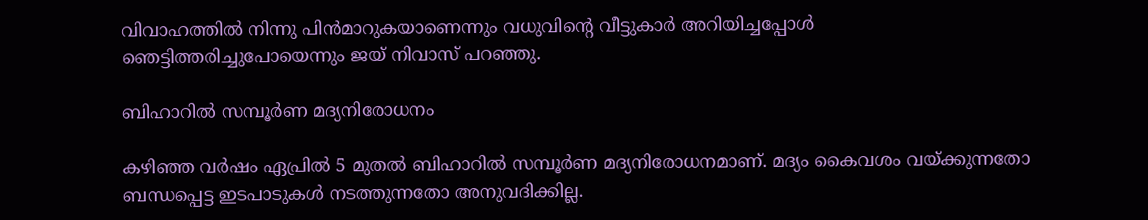വിവാഹത്തില്‍ നിന്നു പിന്‍മാറുകയാണെന്നും വധുവിന്റെ വീട്ടുകാര്‍ അറിയിച്ചപ്പോള്‍ ഞെട്ടിത്തരിച്ചുപോയെന്നും ജയ് നിവാസ് പറഞ്ഞു.

ബിഹാറില്‍ സമ്പൂര്‍ണ മദ്യനിരോധനം

കഴിഞ്ഞ വര്‍ഷം ഏപ്രില്‍ 5 മുതല്‍ ബിഹാറില്‍ സമ്പൂര്‍ണ മദ്യനിരോധനമാണ്. മദ്യം കൈവശം വയ്ക്കുന്നതോ ബന്ധപ്പെട്ട ഇടപാടുകള്‍ നടത്തുന്നതോ അനുവദിക്കില്ല.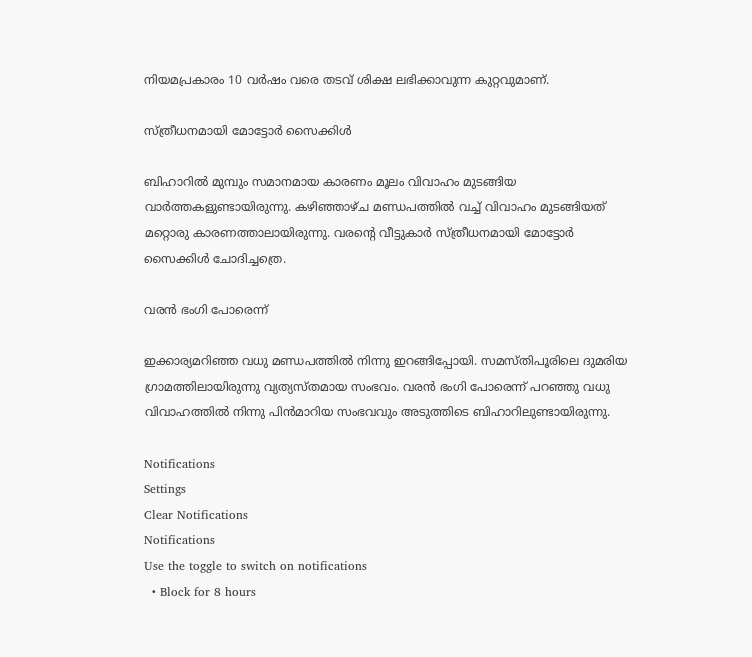നിയമപ്രകാരം 10 വര്‍ഷം വരെ തടവ് ശിക്ഷ ലഭിക്കാവുന്ന കുറ്റവുമാണ്.

സ്ത്രീധനമായി മോട്ടോര്‍ സൈക്കിള്‍

ബിഹാറില്‍ മുമ്പും സമാനമായ കാരണം മൂലം വിവാഹം മുടങ്ങിയ വാര്‍ത്തകളുണ്ടായിരുന്നു. കഴിഞ്ഞാഴ്ച മണ്ഡപത്തില്‍ വച്ച് വിവാഹം മുടങ്ങിയത് മറ്റൊരു കാരണത്താലായിരുന്നു. വരന്റെ വീട്ടുകാര്‍ സ്ത്രീധനമായി മോട്ടോര്‍ സൈക്കിള്‍ ചോദിച്ചത്രെ.

വരന്‍ ഭംഗി പോരെന്ന്

ഇക്കാര്യമറിഞ്ഞ വധു മണ്ഡപത്തില്‍ നിന്നു ഇറങ്ങിപ്പോയി. സമസ്തിപൂരിലെ ദുമരിയ ഗ്രാമത്തിലായിരുന്നു വ്യത്യസ്തമായ സംഭവം. വരന്‍ ഭംഗി പോരെന്ന് പറഞ്ഞു വധു വിവാഹത്തില്‍ നിന്നു പിന്‍മാറിയ സംഭവവും അടുത്തിടെ ബിഹാറിലുണ്ടായിരുന്നു.

Notifications
Settings
Clear Notifications
Notifications
Use the toggle to switch on notifications
  • Block for 8 hours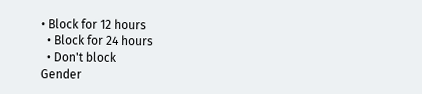• Block for 12 hours
  • Block for 24 hours
  • Don't block
Gender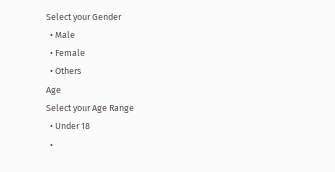Select your Gender
  • Male
  • Female
  • Others
Age
Select your Age Range
  • Under 18
  •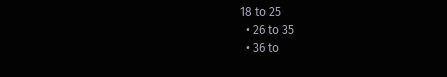18 to 25
  • 26 to 35
  • 36 to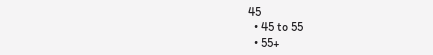45
  • 45 to 55
  • 55+